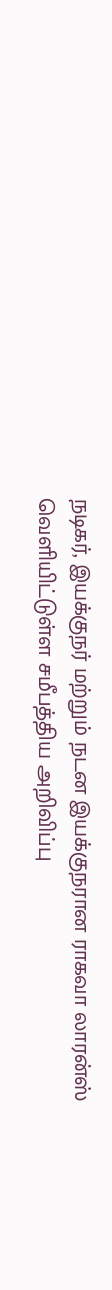நடிகர், இயக்குநர் மற்றும் நடன இயக்குநரான ராகவா லாரன்ஸ் வெளியிட்டுள்ள சமீபத்திய அறிவிப்பு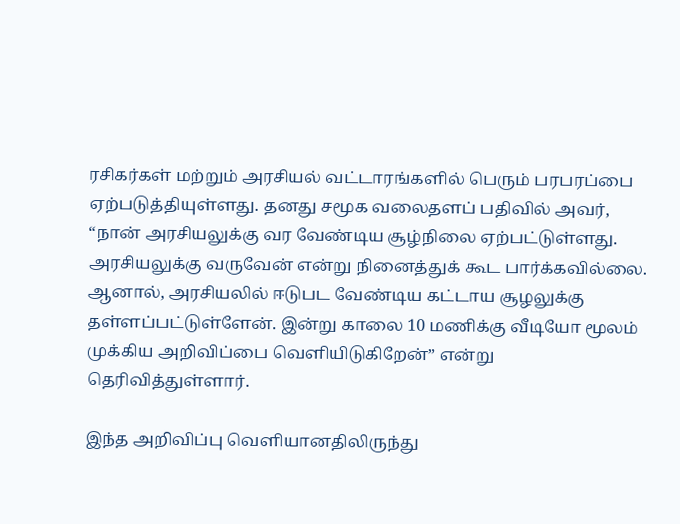ரசிகர்கள் மற்றும் அரசியல் வட்டாரங்களில் பெரும் பரபரப்பை ஏற்படுத்தியுள்ளது. தனது சமூக வலைதளப் பதிவில் அவர், “நான் அரசியலுக்கு வர வேண்டிய சூழ்நிலை ஏற்பட்டுள்ளது. அரசியலுக்கு வருவேன் என்று நினைத்துக் கூட பார்க்கவில்லை. ஆனால், அரசியலில் ஈடுபட வேண்டிய கட்டாய சூழலுக்கு தள்ளப்பட்டுள்ளேன். இன்று காலை 10 மணிக்கு வீடியோ மூலம் முக்கிய அறிவிப்பை வெளியிடுகிறேன்” என்று தெரிவித்துள்ளார்.

இந்த அறிவிப்பு வெளியானதிலிருந்து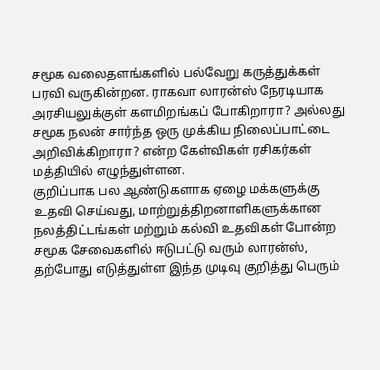சமூக வலைதளங்களில் பல்வேறு கருத்துக்கள் பரவி வருகின்றன. ராகவா லாரன்ஸ் நேரடியாக அரசியலுக்குள் களமிறங்கப் போகிறாரா? அல்லது சமூக நலன் சார்ந்த ஒரு முக்கிய நிலைப்பாட்டை அறிவிக்கிறாரா? என்ற கேள்விகள் ரசிகர்கள் மத்தியில் எழுந்துள்ளன.
குறிப்பாக பல ஆண்டுகளாக ஏழை மக்களுக்கு உதவி செய்வது, மாற்றுத்திறனாளிகளுக்கான நலத்திட்டங்கள் மற்றும் கல்வி உதவிகள் போன்ற சமூக சேவைகளில் ஈடுபட்டு வரும் லாரன்ஸ், தற்போது எடுத்துள்ள இந்த முடிவு குறித்து பெரும்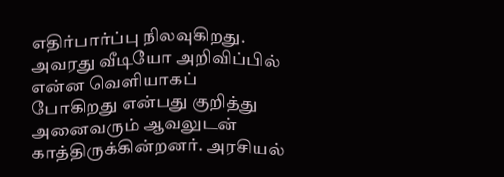எதிர்பார்ப்பு நிலவுகிறது.
அவரது வீடியோ அறிவிப்பில் என்ன வெளியாகப் போகிறது என்பது குறித்து அனைவரும் ஆவலுடன் காத்திருக்கின்றனர். அரசியல்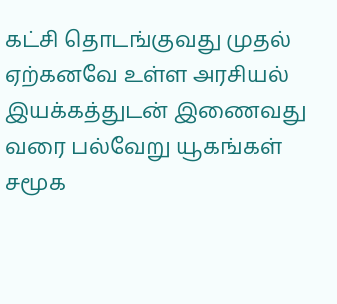கட்சி தொடங்குவது முதல் ஏற்கனவே உள்ள அரசியல் இயக்கத்துடன் இணைவது வரை பல்வேறு யூகங்கள் சமூக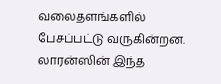வலைதளங்களில் பேசப்பட்டு வருகின்றன. லாரன்ஸின் இந்த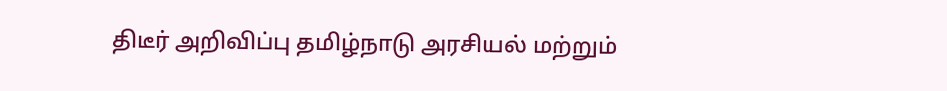திடீர் அறிவிப்பு தமிழ்நாடு அரசியல் மற்றும்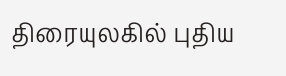திரையுலகில் புதிய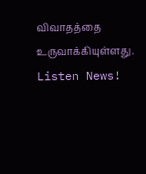விவாதத்தை உருவாக்கியுள்ளது.
Listen News!